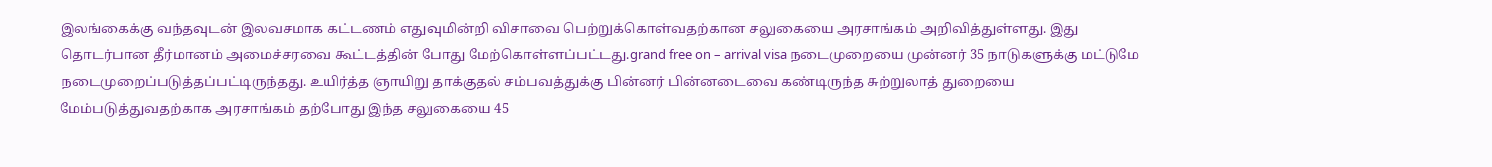இலங்கைக்கு வந்தவுடன் இலவசமாக கட்டணம் எதுவுமின்றி விசாவை பெற்றுக்கொள்வதற்கான சலுகையை அரசாங்கம் அறிவித்துள்ளது. இது தொடர்பான தீர்மானம் அமைச்சரவை கூட்டத்தின் போது மேற்கொள்ளப்பட்டது.grand free on – arrival visa நடைமுறையை முன்னர் 35 நாடுகளுக்கு மட்டுமே நடைமுறைப்படுத்தப்பட்டிருந்தது. உயிர்த்த ஞாயிறு தாக்குதல் சம்பவத்துக்கு பின்னர் பின்னடைவை கண்டிருந்த சுற்றுலாத் துறையை மேம்படுத்துவதற்காக அரசாங்கம் தற்போது இந்த சலுகையை 45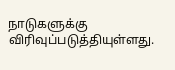நாடுகளுக்கு விரிவுப்படுத்தியுள்ளது.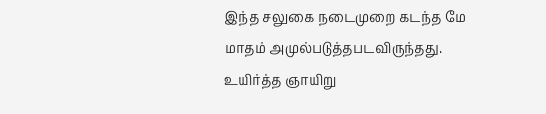இந்த சலுகை நடைமுறை கடந்த மே மாதம் அமுல்படுத்தபடவிருந்தது. உயிர்த்த ஞாயிறு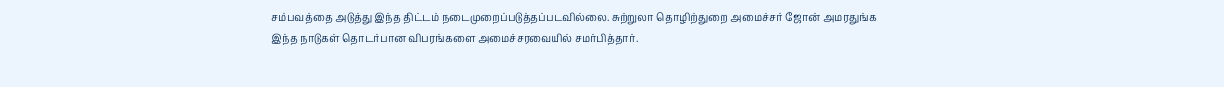சம்பவத்தை அடுத்து இந்த திட்டம் நடைமுறைப்படுத்தப்படவில்லை. சுற்றுலா தொழிற்துறை அமைச்சர் ஜோன் அமரதுங்க இந்த நாடுகள் தொடர்பான விபரங்களை அமைச்சரவையில் சமர்பித்தார்.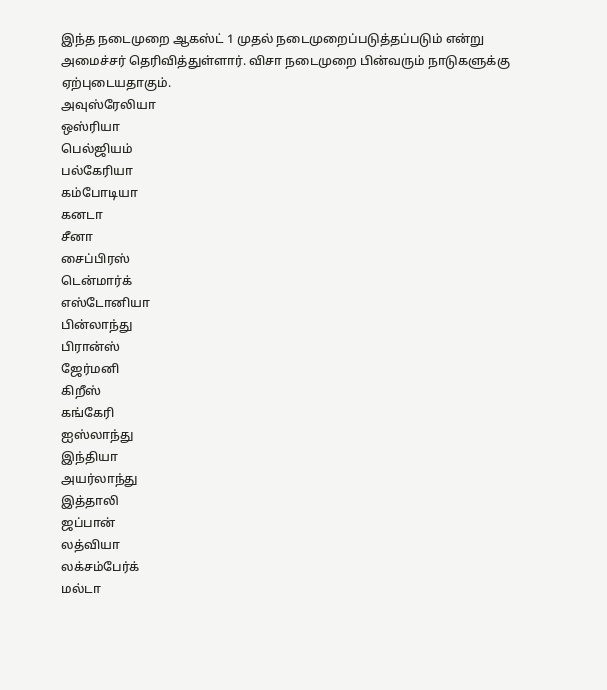இந்த நடைமுறை ஆகஸ்ட் 1 முதல் நடைமுறைப்படுத்தப்படும் என்று அமைச்சர் தெரிவித்துள்ளார். விசா நடைமுறை பின்வரும் நாடுகளுக்கு ஏற்புடையதாகும்.
அவுஸ்ரேலியா
ஒஸ்ரியா
பெல்ஜியம்
பல்கேரியா
கம்போடியா
கனடா
சீனா
சைப்பிரஸ்
டென்மார்க்
எஸ்டோனியா
பின்லாந்து
பிரான்ஸ்
ஜேர்மனி
கிறீஸ்
கங்கேரி
ஐஸ்லாந்து
இந்தியா
அயர்லாந்து
இத்தாலி
ஜப்பான்
லத்வியா
லக்சம்பேர்க்
மல்டா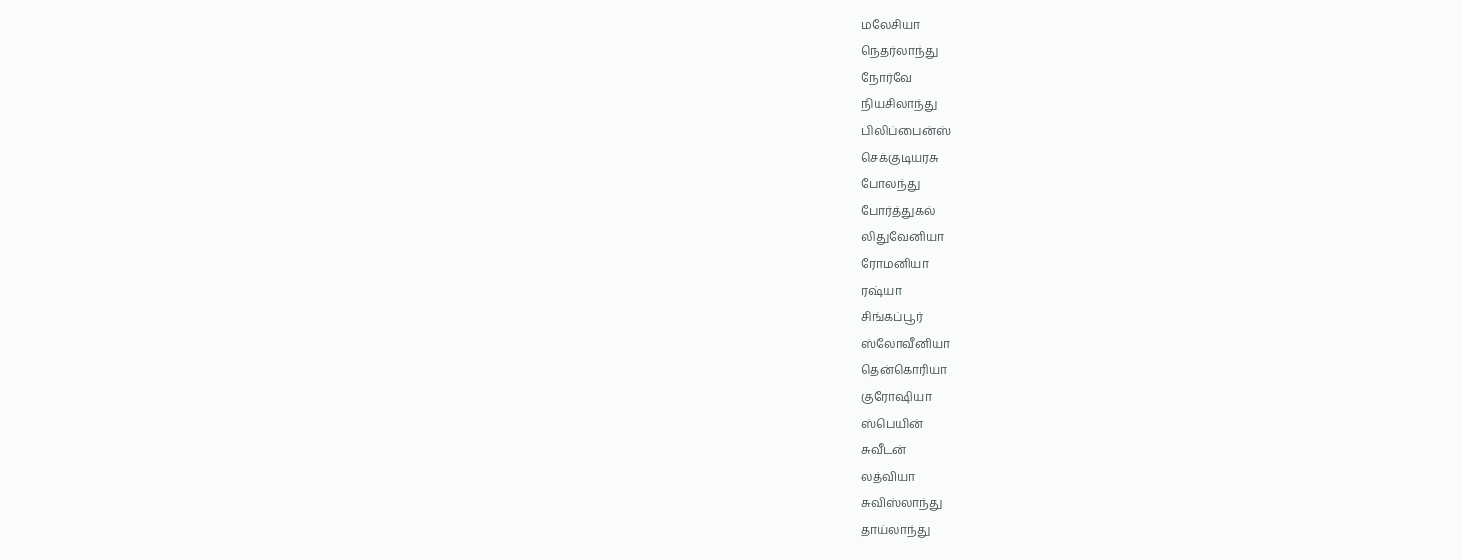மலேசியா
நெதர்லாந்து
நோர்வே
நியசிலாந்து
பிலிப்பைன்ஸ்
செக்குடியரசு
போலந்து
போர்த்துகல்
லிதுவேனியா
ரோமனியா
ரஷ்யா
சிங்கப்பூர்
ஸ்லோவீனியா
தென்கொரியா
குரோஷியா
ஸ்பெயின்
சுவீடன்
லத்வியா
சுவிஸ்லாந்து
தாய்லாந்து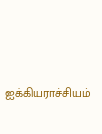ஐக்கியராச்சியம்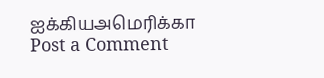ஐக்கியஅமெரிக்கா
Post a Comment